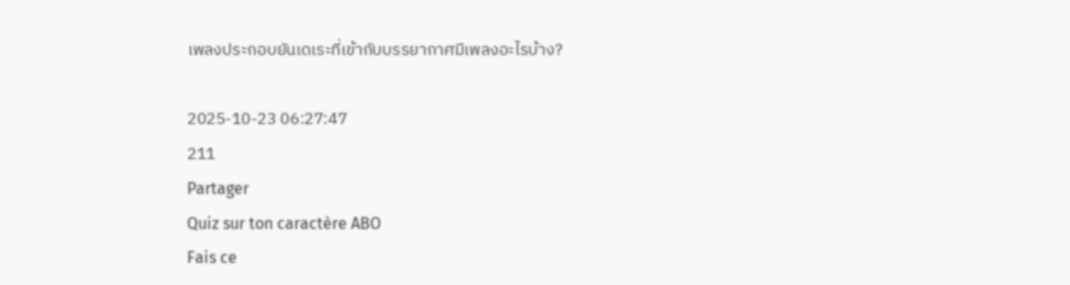เพลงประกอบยันเดเระที่เข้ากับบรรยากาศมีเพลงอะไรบ้าง?

2025-10-23 06:27:47
211
Partager
Quiz sur ton caractère ABO
Fais ce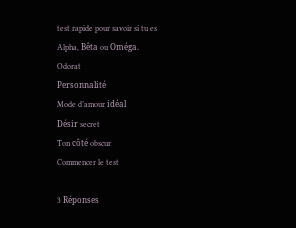test rapide pour savoir si tu es Alpha, Bêta ou Oméga.
Odorat
Personnalité
Mode d’amour idéal
Désir secret
Ton côté obscur
Commencer le test

3 Réponses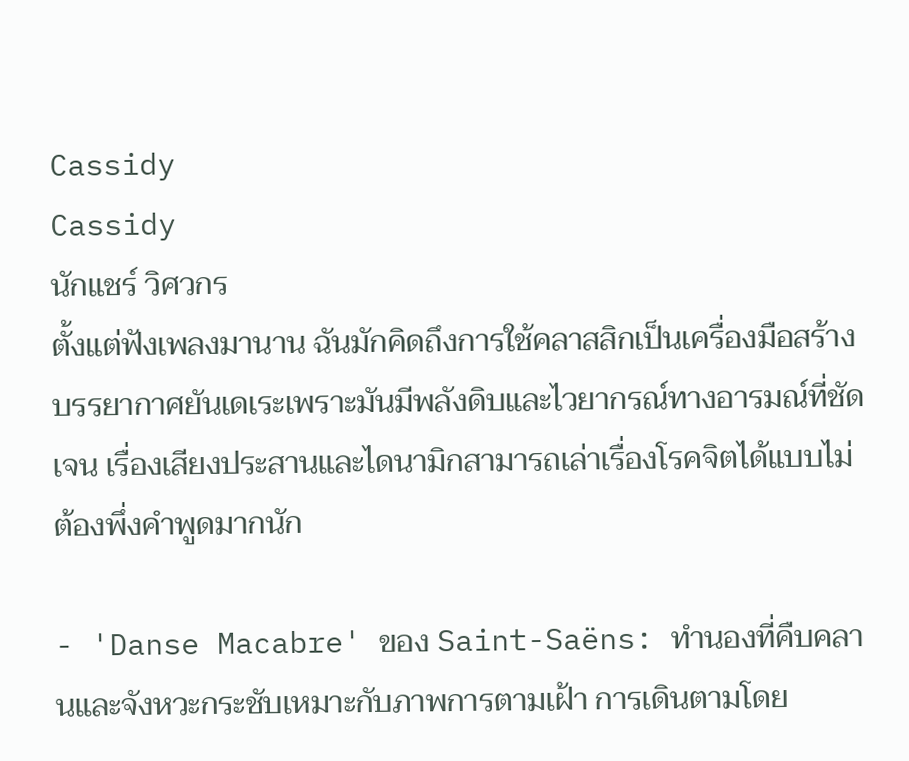Cassidy
Cassidy
นักแชร์ วิศวกร
ตั้งแต่ฟังเพลงมานาน ฉันมักคิดถึงการใช้คลาสสิกเป็นเครื่องมือสร้างบรรยากาศยันเดเระเพราะมันมีพลังดิบและไวยากรณ์ทางอารมณ์ที่ชัดเจน เรื่องเสียงประสานและไดนามิกสามารถเล่าเรื่องโรคจิตได้แบบไม่ต้องพึ่งคำพูดมากนัก

- 'Danse Macabre' ของ Saint-Saëns: ทำนองที่คืบคลานและจังหวะกระชับเหมาะกับภาพการตามเฝ้า การเดินตามโดย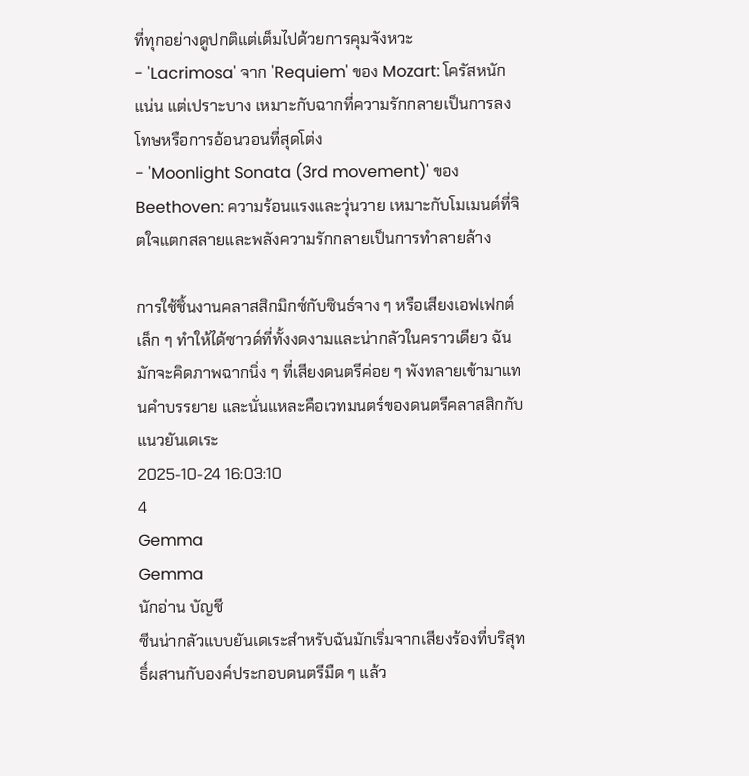ที่ทุกอย่างดูปกติแต่เต็มไปด้วยการคุมจังหวะ
- 'Lacrimosa' จาก 'Requiem' ของ Mozart: โครัสหนักแน่น แต่เปราะบาง เหมาะกับฉากที่ความรักกลายเป็นการลงโทษหรือการอ้อนวอนที่สุดโต่ง
- 'Moonlight Sonata (3rd movement)' ของ Beethoven: ความร้อนแรงและวุ่นวาย เหมาะกับโมเมนต์ที่จิตใจแตกสลายและพลังความรักกลายเป็นการทำลายล้าง

การใช้ชิ้นงานคลาสสิกมิกซ์กับซินธ์จาง ๆ หรือเสียงเอฟเฟกต์เล็ก ๆ ทำให้ได้ซาวด์ที่ทั้งงดงามและน่ากลัวในคราวเดียว ฉันมักจะคิดภาพฉากนิ่ง ๆ ที่เสียงดนตรีค่อย ๆ พังทลายเข้ามาแทนคำบรรยาย และนั่นแหละคือเวทมนตร์ของดนตรีคลาสสิกกับแนวยันเดเระ
2025-10-24 16:03:10
4
Gemma
Gemma
นักอ่าน บัญชี
ซีนน่ากลัวแบบยันเดเระสำหรับฉันมักเริ่มจากเสียงร้องที่บริสุทธิ์ผสานกับองค์ประกอบดนตรีมืด ๆ แล้ว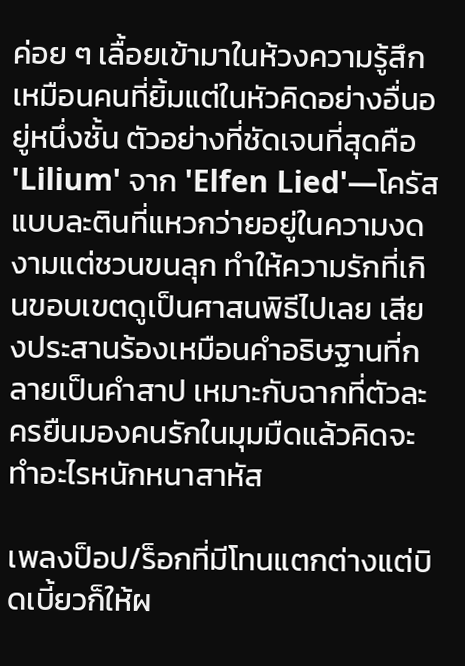ค่อย ๆ เลื้อยเข้ามาในห้วงความรู้สึกเหมือนคนที่ยิ้มแต่ในหัวคิดอย่างอื่นอยู่หนึ่งชั้น ตัวอย่างที่ชัดเจนที่สุดคือ 'Lilium' จาก 'Elfen Lied'—โครัสแบบละตินที่แหวกว่ายอยู่ในความงดงามแต่ชวนขนลุก ทำให้ความรักที่เกินขอบเขตดูเป็นศาสนพิธีไปเลย เสียงประสานร้องเหมือนคำอธิษฐานที่กลายเป็นคำสาป เหมาะกับฉากที่ตัวละครยืนมองคนรักในมุมมืดแล้วคิดจะทำอะไรหนักหนาสาหัส

เพลงป็อป/ร็อกที่มีโทนแตกต่างแต่บิดเบี้ยวก็ให้ผ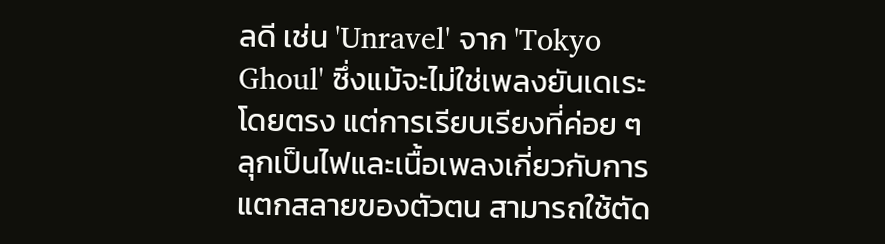ลดี เช่น 'Unravel' จาก 'Tokyo Ghoul' ซึ่งแม้จะไม่ใช่เพลงยันเดเระโดยตรง แต่การเรียบเรียงที่ค่อย ๆ ลุกเป็นไฟและเนื้อเพลงเกี่ยวกับการแตกสลายของตัวตน สามารถใช้ตัด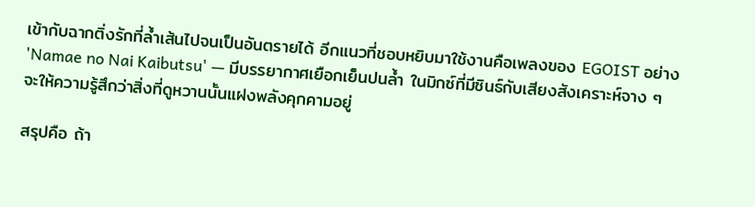เข้ากับฉากติ่งรักที่ล้ำเส้นไปจนเป็นอันตรายได้ อีกแนวที่ชอบหยิบมาใช้งานคือเพลงของ EGOIST อย่าง 'Namae no Nai Kaibutsu' — มีบรรยากาศเยือกเย็นปนล้ำ ในมิกซ์ที่มีซินธ์กับเสียงสังเคราะห์จาง ๆ จะให้ความรู้สึกว่าสิ่งที่ดูหวานนั้นแฝงพลังคุกคามอยู่

สรุปคือ ถ้า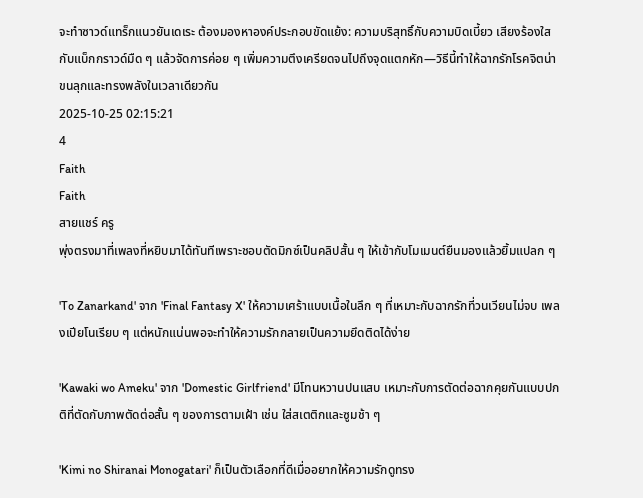จะทำซาวด์แทร็กแนวยันเดเระ ต้องมองหาองค์ประกอบขัดแย้ง: ความบริสุทธิ์กับความบิดเบี้ยว เสียงร้องใสกับแบ็กกราวด์มืด ๆ แล้วจัดการค่อย ๆ เพิ่มความตึงเครียดจนไปถึงจุดแตกหัก—วิธีนี้ทำให้ฉากรักโรคจิตน่าขนลุกและทรงพลังในเวลาเดียวกัน
2025-10-25 02:15:21
4
Faith
Faith
สายแชร์ ครู
พุ่งตรงมาที่เพลงที่หยิบมาได้ทันทีเพราะชอบตัดมิกซ์เป็นคลิปสั้น ๆ ให้เข้ากับโมเมนต์ยืนมองแล้วยิ้มแปลก ๆ

'To Zanarkand' จาก 'Final Fantasy X' ให้ความเศร้าแบบเนื้อในลึก ๆ ที่เหมาะกับฉากรักที่วนเวียนไม่จบ เพลงเปียโนเรียบ ๆ แต่หนักแน่นพอจะทำให้ความรักกลายเป็นความยึดติดได้ง่าย

'Kawaki wo Ameku' จาก 'Domestic Girlfriend' มีโทนหวานปนแสบ เหมาะกับการตัดต่อฉากคุยกันแบบปกติที่ตัดกับภาพตัดต่อสั้น ๆ ของการตามเฝ้า เช่น ใส่สเตติกและซูมช้า ๆ

'Kimi no Shiranai Monogatari' ก็เป็นตัวเลือกที่ดีเมื่ออยากให้ความรักดูทรง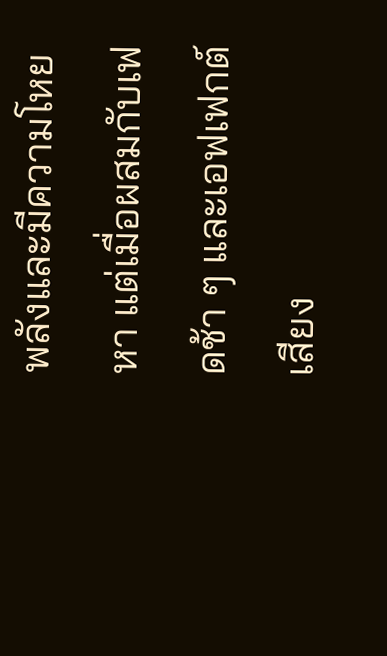พลังและมีความโหยหา แต่เมื่อผสมกับเฟดช้า ๆ และเอฟเฟกต์เสียง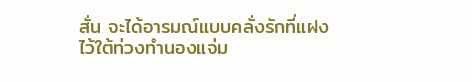สั่น จะได้อารมณ์แบบคลั่งรักที่แฝงไว้ใต้ท่วงทำนองแจ่ม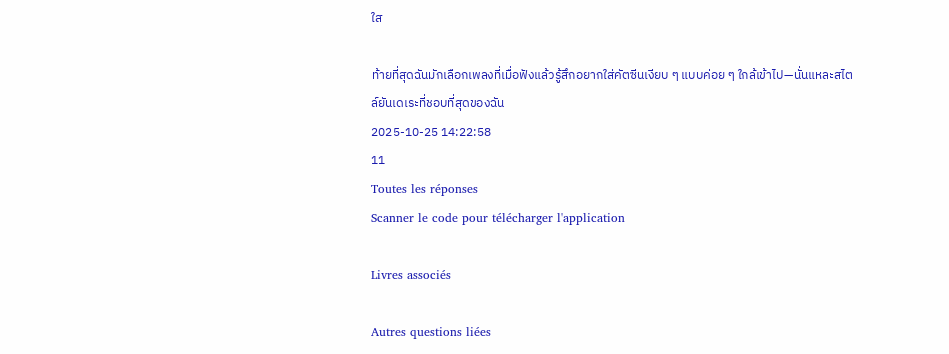ใส

ท้ายที่สุดฉันมักเลือกเพลงที่เมื่อฟังแล้วรู้สึกอยากใส่คัตซีนเงียบ ๆ แบบค่อย ๆ ใกล้เข้าไป—นั่นแหละสไตล์ยันเดเระที่ชอบที่สุดของฉัน
2025-10-25 14:22:58
11
Toutes les réponses
Scanner le code pour télécharger l'application

Livres associés

Autres questions liées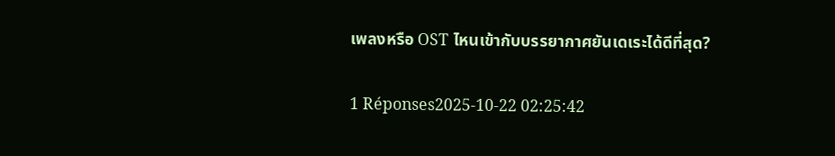เพลงหรือ OST ไหนเข้ากับบรรยากาศยันเดเระได้ดีที่สุด?

1 Réponses2025-10-22 02:25:42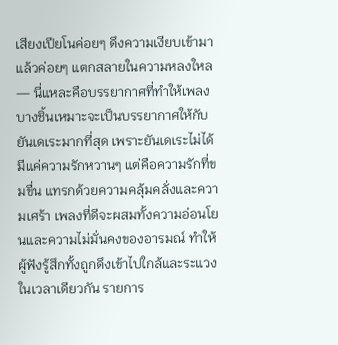เสียงเปียโนค่อยๆ ดึงความเงียบเข้ามาแล้วค่อยๆ แตกสลายในความหลงใหล — นี่แหละคือบรรยากาศที่ทำให้เพลงบางชิ้นเหมาะจะเป็นบรรยากาศให้กับยันเดเระมากที่สุด เพราะยันเดเระไม่ได้มีแค่ความรักหวานๆ แต่คือความรักที่ขมขื่น แทรกด้วยความคลุ้มคลั่งและความเศร้า เพลงที่ดีจะผสมทั้งความอ่อนโยนและความไม่มั่นคงของอารมณ์ ทำให้ผู้ฟังรู้สึกทั้งถูกดึงเข้าไปใกล้และระแวงในเวลาเดียวกัน รายการ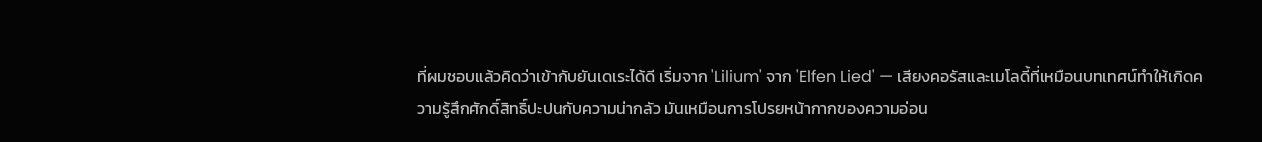ที่ผมชอบแล้วคิดว่าเข้ากับยันเดเระได้ดี เริ่มจาก 'Lilium' จาก 'Elfen Lied' — เสียงคอรัสและเมโลดี้ที่เหมือนบทเทศน์ทำให้เกิดความรู้สึกศักดิ์สิทธิ์ปะปนกับความน่ากลัว มันเหมือนการโปรยหน้ากากของความอ่อน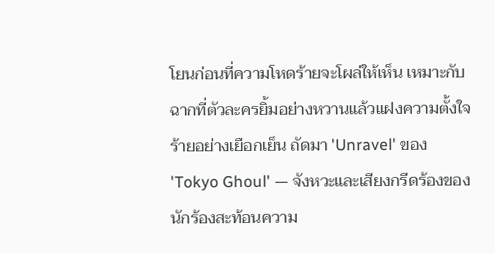โยนก่อนที่ความโหดร้ายจะโผล่ให้เห็น เหมาะกับฉากที่ตัวละครยิ้มอย่างหวานแล้วแฝงความตั้งใจร้ายอย่างเยือกเย็น ถัดมา 'Unravel' ของ 'Tokyo Ghoul' — จังหวะและเสียงกรีดร้องของนักร้องสะท้อนความ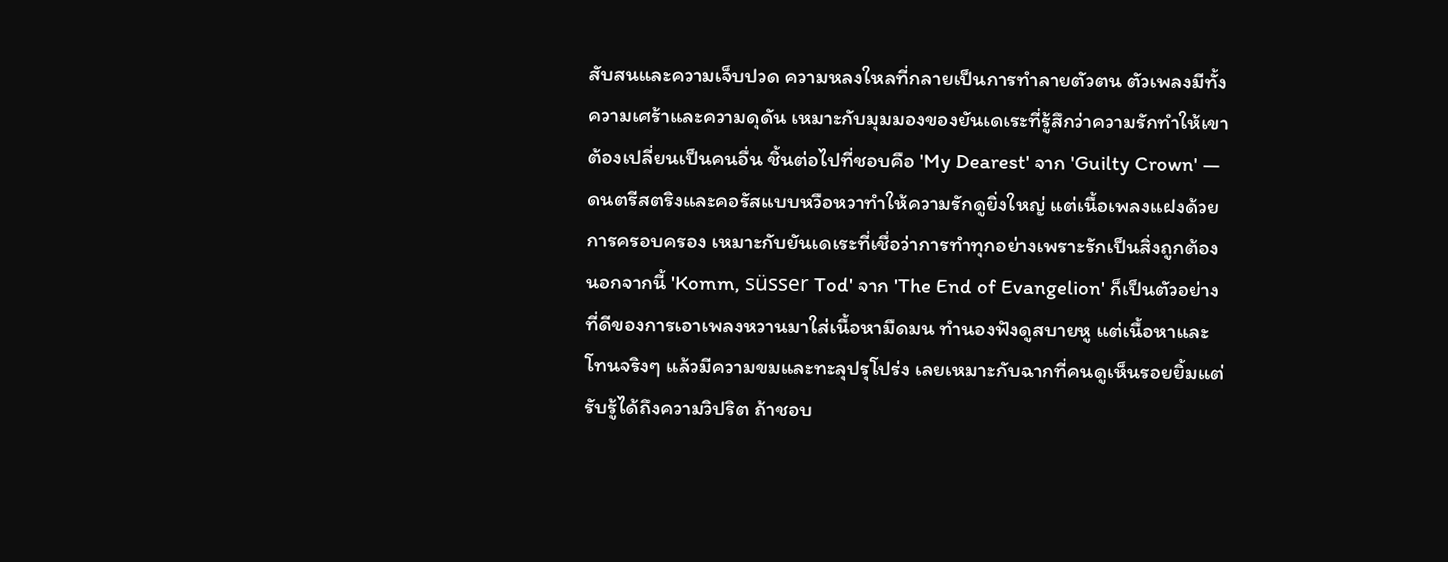สับสนและความเจ็บปวด ความหลงใหลที่กลายเป็นการทำลายตัวตน ตัวเพลงมีทั้งความเศร้าและความดุดัน เหมาะกับมุมมองของยันเดเระที่รู้สึกว่าความรักทำให้เขาต้องเปลี่ยนเป็นคนอื่น ชิ้นต่อไปที่ชอบคือ 'My Dearest' จาก 'Guilty Crown' — ดนตรีสตริงและคอรัสแบบหวือหวาทำให้ความรักดูยิ่งใหญ่ แต่เนื้อเพลงแฝงด้วยการครอบครอง เหมาะกับยันเดเระที่เชื่อว่าการทำทุกอย่างเพราะรักเป็นสิ่งถูกต้อง นอกจากนี้ 'Komm, süsser Tod' จาก 'The End of Evangelion' ก็เป็นตัวอย่างที่ดีของการเอาเพลงหวานมาใส่เนื้อหามืดมน ทำนองฟังดูสบายหู แต่เนื้อหาและโทนจริงๆ แล้วมีความขมและทะลุปรุโปร่ง เลยเหมาะกับฉากที่คนดูเห็นรอยยิ้มแต่รับรู้ได้ถึงความวิปริต ถ้าชอบ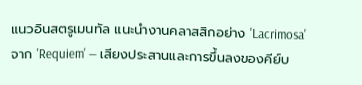แนวอินสตรูเมนทัล แนะนำงานคลาสสิกอย่าง 'Lacrimosa' จาก 'Requiem' — เสียงประสานและการขึ้นลงของคีย์บ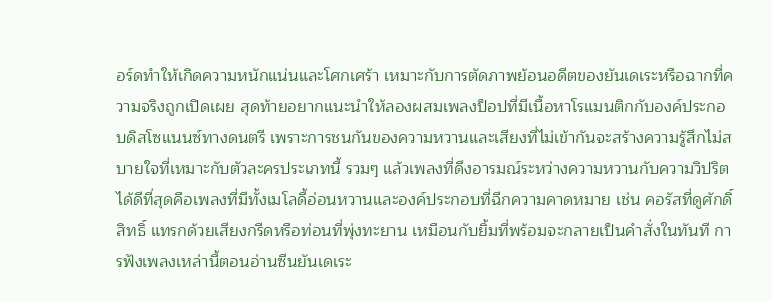อร์ดทำให้เกิดความหนักแน่นและโศกเศร้า เหมาะกับการตัดภาพย้อนอดีตของยันเดเระหรือฉากที่ความจริงถูกเปิดเผย สุดท้ายอยากแนะนำให้ลองผสมเพลงป็อปที่มีเนื้อหาโรแมนติกกับองค์ประกอบดิสโซแนนซ์ทางดนตรี เพราะการชนกันของความหวานและเสียงที่ไม่เข้ากันจะสร้างความรู้สึกไม่สบายใจที่เหมาะกับตัวละครประเภทนี้ รวมๆ แล้วเพลงที่ดึงอารมณ์ระหว่างความหวานกับความวิปริตได้ดีที่สุดคือเพลงที่มีทั้งเมโลดี้อ่อนหวานและองค์ประกอบที่ฉีกความคาดหมาย เช่น คอรัสที่ดูศักดิ์สิทธิ์ แทรกด้วยเสียงกรีดหรือท่อนที่พุ่งทะยาน เหมือนกับยิ้มที่พร้อมจะกลายเป็นคำสั่งในทันที การฟังเพลงเหล่านี้ตอนอ่านซีนยันเดเระ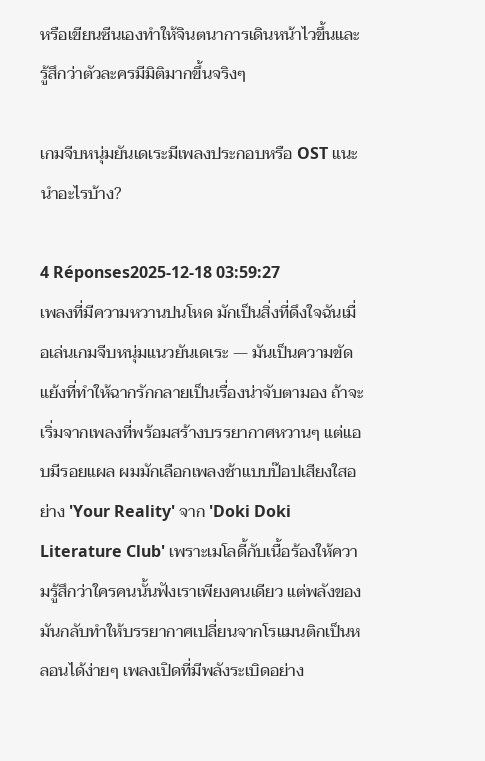หรือเขียนซีนเองทำให้จินตนาการเดินหน้าไวขึ้นและรู้สึกว่าตัวละครมีมิติมากขึ้นจริงๆ

เกมจีบหนุ่มยันเดเระมีเพลงประกอบหรือ OST แนะนำอะไรบ้าง?

4 Réponses2025-12-18 03:59:27
เพลงที่มีความหวานปนโหด มักเป็นสิ่งที่ดึงใจฉันเมื่อเล่นเกมจีบหนุ่มแนวยันเดเระ — มันเป็นความขัดแย้งที่ทำให้ฉากรักกลายเป็นเรื่องน่าจับตามอง ถ้าจะเริ่มจากเพลงที่พร้อมสร้างบรรยากาศหวานๆ แต่แอบมีรอยแผล ผมมักเลือกเพลงช้าแบบป๊อปเสียงใสอย่าง 'Your Reality' จาก 'Doki Doki Literature Club' เพราะเมโลดี้กับเนื้อร้องให้ความรู้สึกว่าใครคนนั้นฟังเราเพียงคนเดียว แต่พลังของมันกลับทำให้บรรยากาศเปลี่ยนจากโรแมนติกเป็นหลอนได้ง่ายๆ เพลงเปิดที่มีพลังระเบิดอย่าง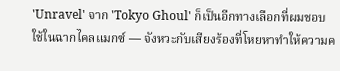'Unravel' จาก 'Tokyo Ghoul' ก็เป็นอีกทางเลือกที่ผมชอบใช้ในฉากไคลแมกซ์ — จังหวะกับเสียงร้องที่โหยหาทำให้ความค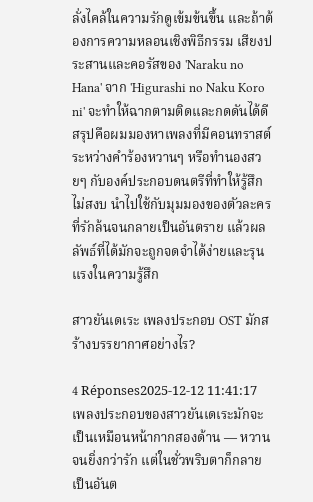ลั่งไคล้ในความรักดูเข้มข้นขึ้น และถ้าต้องการความหลอนเชิงพิธีกรรม เสียงประสานและคอรัสของ 'Naraku no Hana' จาก 'Higurashi no Naku Koro ni' จะทำให้ฉากตามติดและกดดันได้ดี สรุปคือผมมองหาเพลงที่มีคอนทราสต์ระหว่างคำร้องหวานๆ หรือทำนองสวยๆ กับองค์ประกอบดนตรีที่ทำให้รู้สึกไม่สงบ นำไปใช้กับมุมมองของตัวละครที่รักล้นจนกลายเป็นอันตราย แล้วผลลัพธ์ที่ได้มักจะถูกจดจำได้ง่ายและรุนแรงในความรู้สึก

สาวยันเดเระ เพลงประกอบ OST มักสร้างบรรยากาศอย่างไร?

4 Réponses2025-12-12 11:41:17
เพลงประกอบของสาวยันเดเระมักจะเป็นเหมือนหน้ากากสองด้าน — หวานจนยิ่งกว่ารัก แต่ในชั่วพริบตาก็กลายเป็นอันต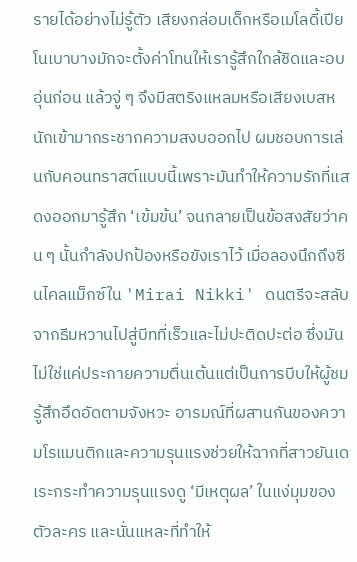รายได้อย่างไม่รู้ตัว เสียงกล่อมเด็กหรือเมโลดี้เปียโนเบาบางมักจะตั้งค่าโทนให้เรารู้สึกใกล้ชิดและอบอุ่นก่อน แล้วจู่ ๆ จึงมีสตริงแหลมหรือเสียงเบสหนักเข้ามากระชากความสงบออกไป ผมชอบการเล่นกับคอนทราสต์แบบนี้เพราะมันทำให้ความรักที่แสดงออกมารู้สึก ‘เข้มข้น’ จนกลายเป็นข้อสงสัยว่าคน ๆ นั้นกำลังปกป้องหรือขังเราไว้ เมื่อลองนึกถึงซีนไคลแม็กซ์ใน 'Mirai Nikki' ดนตรีจะสลับจากธีมหวานไปสู่บีทที่เร็วและไม่ปะติดปะต่อ ซึ่งมันไม่ใช่แค่ประกายความตื่นเต้นแต่เป็นการบีบให้ผู้ชมรู้สึกอึดอัดตามจังหวะ อารมณ์ที่ผสานกันของความโรแมนติกและความรุนแรงช่วยให้ฉากที่สาวยันเดเระกระทำความรุนแรงดู ‘มีเหตุผล’ ในแง่มุมของตัวละคร และนั่นแหละที่ทำให้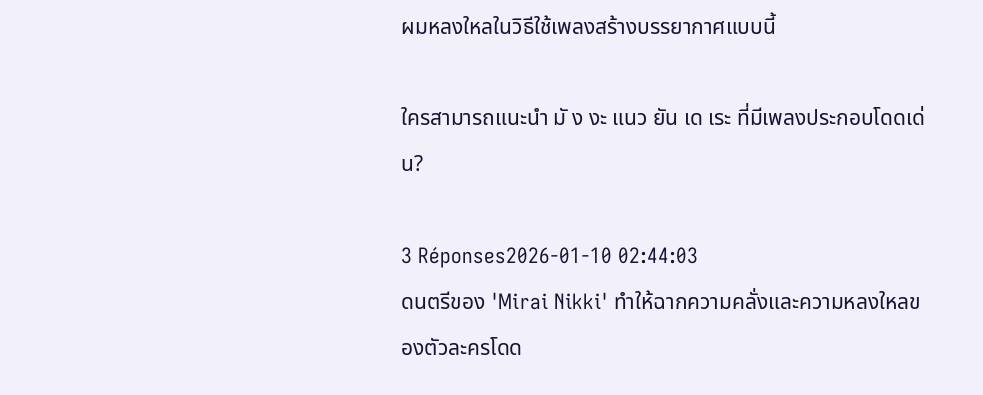ผมหลงใหลในวิธีใช้เพลงสร้างบรรยากาศแบบนี้

ใครสามารถแนะนำ มั ง งะ แนว ยัน เด เระ ที่มีเพลงประกอบโดดเด่น?

3 Réponses2026-01-10 02:44:03
ดนตรีของ 'Mirai Nikki' ทำให้ฉากความคลั่งและความหลงใหลของตัวละครโดด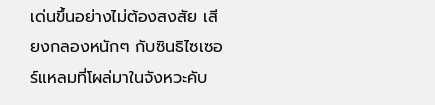เด่นขึ้นอย่างไม่ต้องสงสัย เสียงกลองหนักๆ กับซินธิไซเซอร์แหลมที่โผล่มาในจังหวะคับ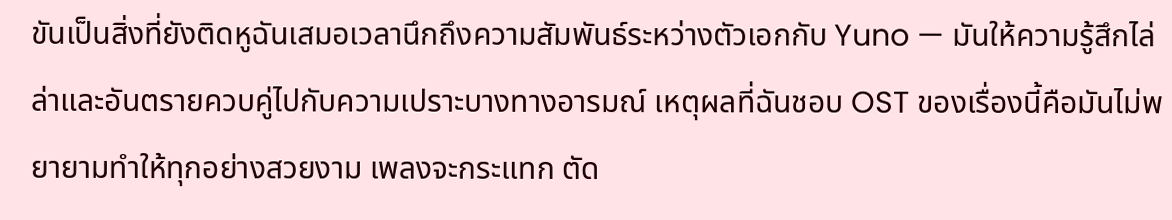ขันเป็นสิ่งที่ยังติดหูฉันเสมอเวลานึกถึงความสัมพันธ์ระหว่างตัวเอกกับ Yuno — มันให้ความรู้สึกไล่ล่าและอันตรายควบคู่ไปกับความเปราะบางทางอารมณ์ เหตุผลที่ฉันชอบ OST ของเรื่องนี้คือมันไม่พยายามทำให้ทุกอย่างสวยงาม เพลงจะกระแทก ตัด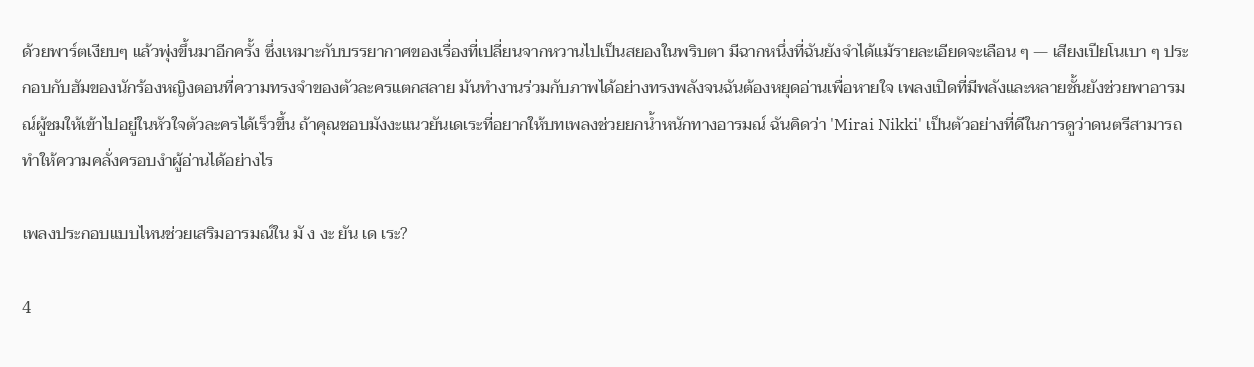ด้วยพาร์ตเงียบๆ แล้วพุ่งขึ้นมาอีกครั้ง ซึ่งเหมาะกับบรรยากาศของเรื่องที่เปลี่ยนจากหวานไปเป็นสยองในพริบตา มีฉากหนึ่งที่ฉันยังจำได้แม้รายละเอียดจะเลือน ๆ — เสียงเปียโนเบา ๆ ประกอบกับฮัมของนักร้องหญิงตอนที่ความทรงจำของตัวละครแตกสลาย มันทำงานร่วมกับภาพได้อย่างทรงพลังจนฉันต้องหยุดอ่านเพื่อหายใจ เพลงเปิดที่มีพลังและหลายชั้นยังช่วยพาอารมณ์ผู้ชมให้เข้าไปอยู่ในหัวใจตัวละครได้เร็วขึ้น ถ้าคุณชอบมังงะแนวยันเดเระที่อยากให้บทเพลงช่วยยกน้ำหนักทางอารมณ์ ฉันคิดว่า 'Mirai Nikki' เป็นตัวอย่างที่ดีในการดูว่าดนตรีสามารถทำให้ความคลั่งครอบงำผู้อ่านได้อย่างไร

เพลงประกอบแบบไหนช่วยเสริมอารมณ์ใน มั ง งะ ยัน เด เระ?

4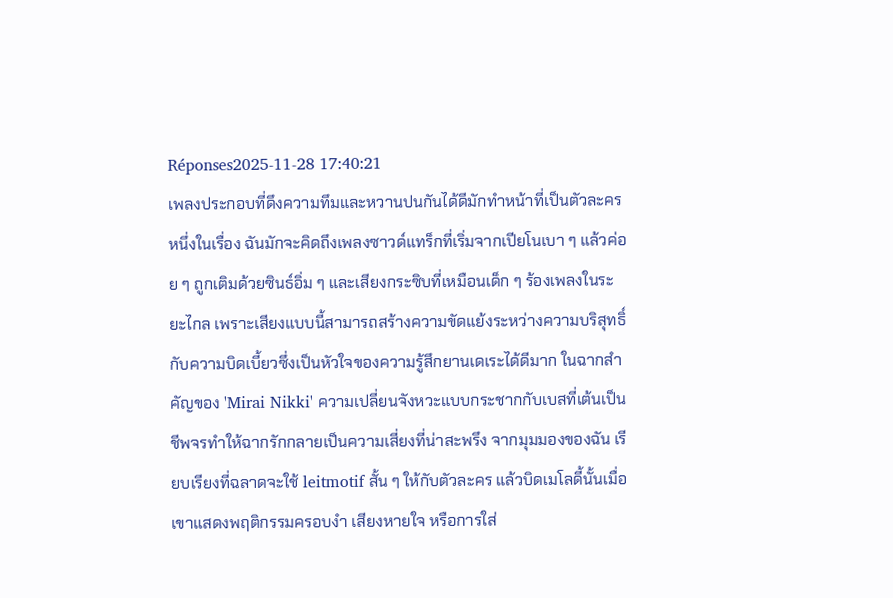Réponses2025-11-28 17:40:21
เพลงประกอบที่ดึงความทึมและหวานปนกันได้ดีมักทำหน้าที่เป็นตัวละครหนึ่งในเรื่อง ฉันมักจะคิดถึงเพลงซาวด์แทร็กที่เริ่มจากเปียโนเบา ๆ แล้วค่อย ๆ ถูกเติมด้วยซินธ์อิ่ม ๆ และเสียงกระซิบที่เหมือนเด็ก ๆ ร้องเพลงในระยะไกล เพราะเสียงแบบนี้สามารถสร้างความขัดแย้งระหว่างความบริสุทธิ์กับความบิดเบี้ยวซึ่งเป็นหัวใจของความรู้สึกยานเดเระได้ดีมาก ในฉากสำคัญของ 'Mirai Nikki' ความเปลี่ยนจังหวะแบบกระชากกับเบสที่เต้นเป็นชีพจรทำให้ฉากรักกลายเป็นความเสี่ยงที่น่าสะพรึง จากมุมมองของฉัน เรียบเรียงที่ฉลาดจะใช้ leitmotif สั้น ๆ ให้กับตัวละคร แล้วบิดเมโลดี้นั้นเมื่อเขาแสดงพฤติกรรมครอบงำ เสียงหายใจ หรือการใส่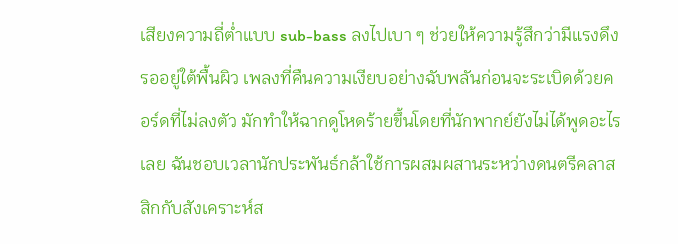เสียงความถี่ต่ำแบบ sub-bass ลงไปเบา ๆ ช่วยให้ความรู้สึกว่ามีแรงดึงรออยู่ใต้พื้นผิว เพลงที่คืนความเงียบอย่างฉับพลันก่อนจะระเบิดด้วยคอร์ดที่ไม่ลงตัว มักทำให้ฉากดูโหดร้ายขึ้นโดยที่นักพากย์ยังไม่ได้พูดอะไรเลย ฉันชอบเวลานักประพันธ์กล้าใช้การผสมผสานระหว่างดนตรีคลาสสิกกับสังเคราะห์ส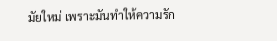มัยใหม่ เพราะมันทำให้ความรัก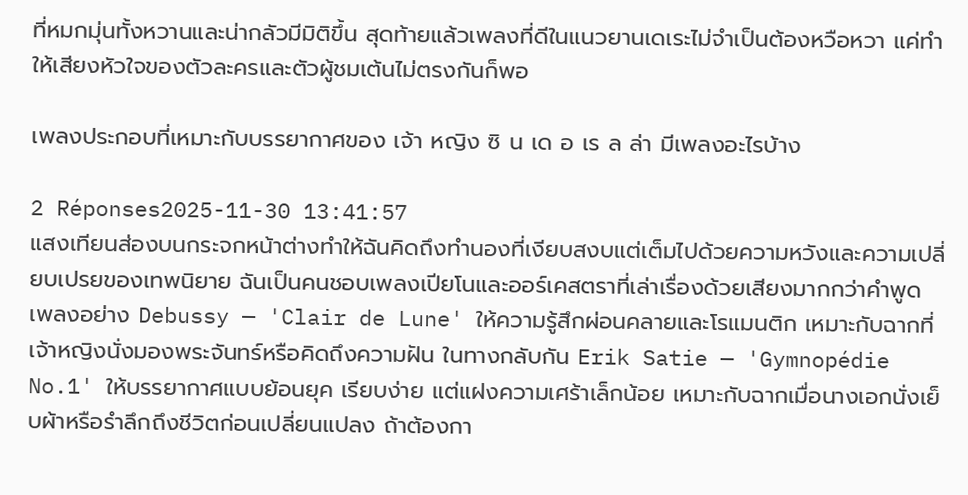ที่หมกมุ่นทั้งหวานและน่ากลัวมีมิติขึ้น สุดท้ายแล้วเพลงที่ดีในแนวยานเดเระไม่จำเป็นต้องหวือหวา แค่ทำให้เสียงหัวใจของตัวละครและตัวผู้ชมเต้นไม่ตรงกันก็พอ

เพลงประกอบที่เหมาะกับบรรยากาศของ เจ้า หญิง ซิ น เด อ เร ล ล่า มีเพลงอะไรบ้าง

2 Réponses2025-11-30 13:41:57
แสงเทียนส่องบนกระจกหน้าต่างทำให้ฉันคิดถึงทำนองที่เงียบสงบแต่เต็มไปด้วยความหวังและความเปลี่ยบเปรยของเทพนิยาย ฉันเป็นคนชอบเพลงเปียโนและออร์เคสตราที่เล่าเรื่องด้วยเสียงมากกว่าคำพูด เพลงอย่าง Debussy — 'Clair de Lune' ให้ความรู้สึกผ่อนคลายและโรแมนติก เหมาะกับฉากที่เจ้าหญิงนั่งมองพระจันทร์หรือคิดถึงความฝัน ในทางกลับกัน Erik Satie — 'Gymnopédie No.1' ให้บรรยากาศแบบย้อนยุค เรียบง่าย แต่แฝงความเศร้าเล็กน้อย เหมาะกับฉากเมื่อนางเอกนั่งเย็บผ้าหรือรำลึกถึงชีวิตก่อนเปลี่ยนแปลง ถ้าต้องกา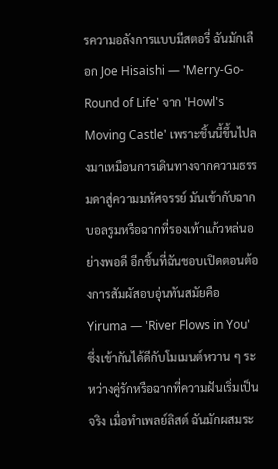รความอลังการแบบมีสตอรี่ ฉันมักเลือก Joe Hisaishi — 'Merry-Go-Round of Life' จาก 'Howl's Moving Castle' เพราะชิ้นนี้ขึ้นไปลงมาเหมือนการเดินทางจากความธรรมดาสู่ความมหัศจรรย์ มันเข้ากับฉากบอลรูมหรือฉากที่รองเท้าแก้วหล่นอย่างพอดี อีกชิ้นที่ฉันชอบเปิดตอนต้องการสัมผัสอบอุ่นทันสมัยคือ Yiruma — 'River Flows in You' ซึ่งเข้ากันได้ดีกับโมเมนต์หวาน ๆ ระหว่างคู่รักหรือฉากที่ความฝันเริ่มเป็นจริง เมื่อทำเพลย์ลิสต์ ฉันมักผสมระ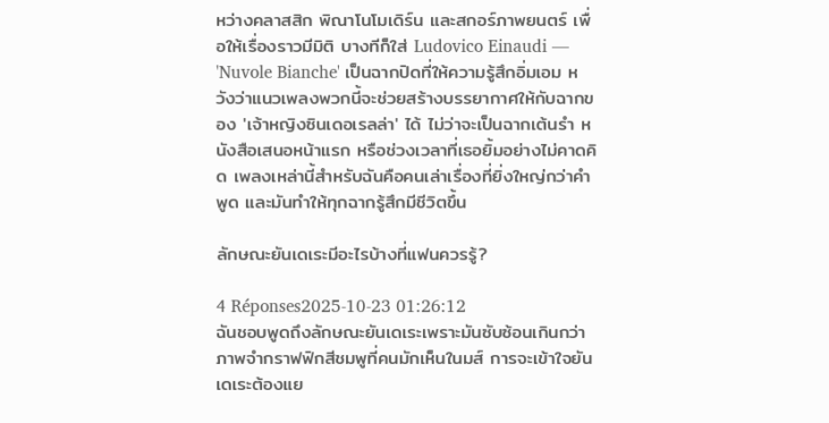หว่างคลาสสิก พิณาโนโมเดิร์น และสกอร์ภาพยนตร์ เพื่อให้เรื่องราวมีมิติ บางทีก็ใส่ Ludovico Einaudi — 'Nuvole Bianche' เป็นฉากปิดที่ให้ความรู้สึกอิ่มเอม หวังว่าแนวเพลงพวกนี้จะช่วยสร้างบรรยากาศให้กับฉากของ 'เจ้าหญิงซินเดอเรลล่า' ได้ ไม่ว่าจะเป็นฉากเต้นรำ หนังสือเสนอหน้าแรก หรือช่วงเวลาที่เธอยิ้มอย่างไม่คาดคิด เพลงเหล่านี้สำหรับฉันคือคนเล่าเรื่องที่ยิ่งใหญ่กว่าคำพูด และมันทำให้ทุกฉากรู้สึกมีชีวิตขึ้น

ลักษณะยันเดเระมีอะไรบ้างที่แฟนควรรู้?

4 Réponses2025-10-23 01:26:12
ฉันชอบพูดถึงลักษณะยันเดเระเพราะมันซับซ้อนเกินกว่าภาพจำกราฟฟิกสีชมพูที่คนมักเห็นในมส์ การจะเข้าใจยันเดเระต้องแย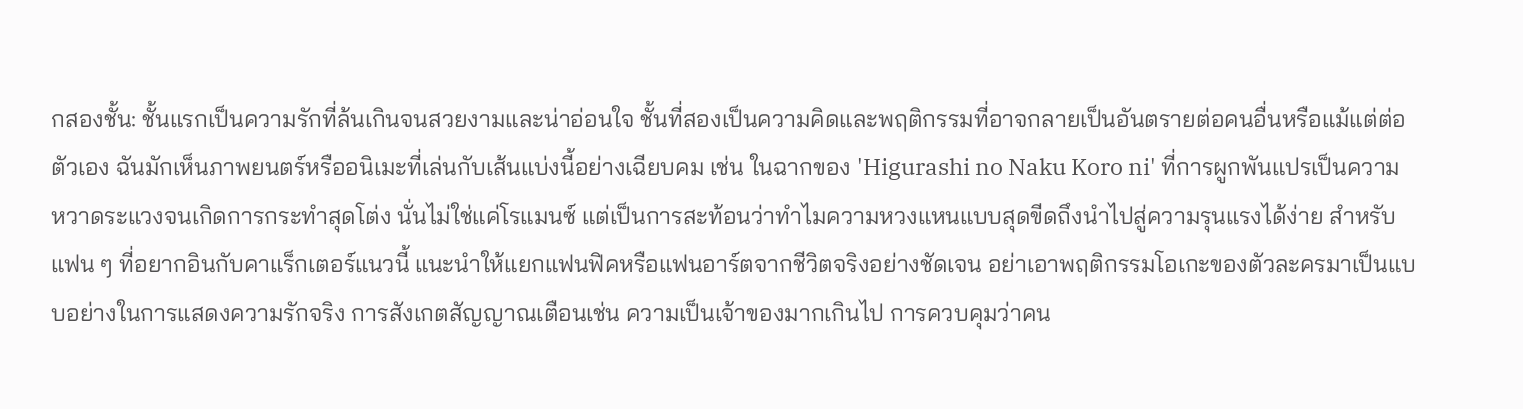กสองชั้น: ชั้นแรกเป็นความรักที่ล้นเกินจนสวยงามและน่าอ่อนใจ ชั้นที่สองเป็นความคิดและพฤติกรรมที่อาจกลายเป็นอันตรายต่อคนอื่นหรือแม้แต่ต่อตัวเอง ฉันมักเห็นภาพยนตร์หรืออนิเมะที่เล่นกับเส้นแบ่งนี้อย่างเฉียบคม เช่น ในฉากของ 'Higurashi no Naku Koro ni' ที่การผูกพันแปรเป็นความหวาดระแวงจนเกิดการกระทำสุดโต่ง นั่นไม่ใช่แค่โรแมนซ์ แต่เป็นการสะท้อนว่าทำไมความหวงแหนแบบสุดขีดถึงนำไปสู่ความรุนแรงได้ง่าย สำหรับแฟน ๆ ที่อยากอินกับคาแร็กเตอร์แนวนี้ แนะนำให้แยกแฟนฟิคหรือแฟนอาร์ตจากชีวิตจริงอย่างชัดเจน อย่าเอาพฤติกรรมโอเกะของตัวละครมาเป็นแบบอย่างในการแสดงความรักจริง การสังเกตสัญญาณเตือนเช่น ความเป็นเจ้าของมากเกินไป การควบคุมว่าคน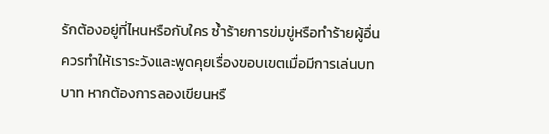รักต้องอยู่ที่ไหนหรือกับใคร ซ้ำร้ายการข่มขู่หรือทำร้ายผู้อื่น ควรทำให้เราระวังและพูดคุยเรื่องขอบเขตเมื่อมีการเล่นบทบาท หากต้องการลองเขียนหรื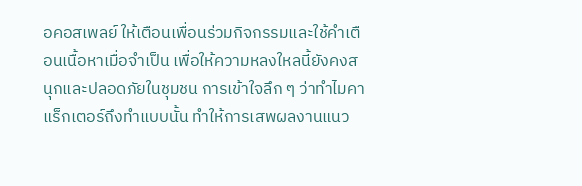อคอสเพลย์ ให้เตือนเพื่อนร่วมกิจกรรมและใช้คำเตือนเนื้อหาเมื่อจำเป็น เพื่อให้ความหลงใหลนี้ยังคงสนุกและปลอดภัยในชุมชน การเข้าใจลึก ๆ ว่าทำไมคาแร็กเตอร์ถึงทำแบบนั้น ทำให้การเสพผลงานแนว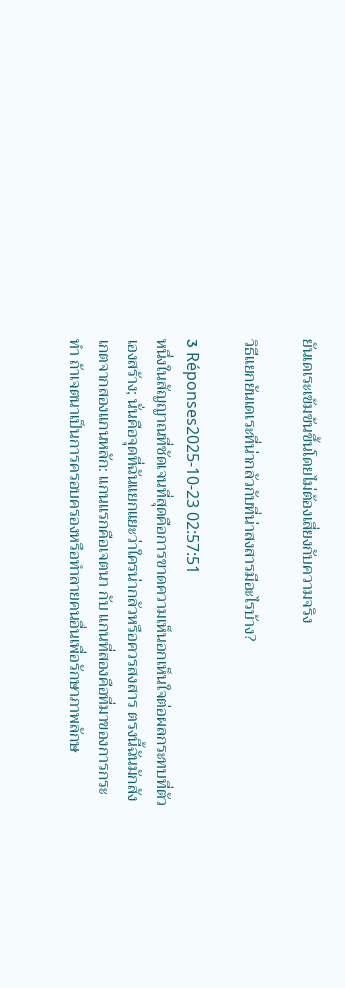ยันเดเระเข้มข้นขึ้นโดยไม่ต้องเสี่ยงกับความจริง

วิธีแยกยันเดเระที่น่ากลัวกับที่น่าสงสารมีอะไรบ้าง?

3 Réponses2025-10-23 02:57:51
หนึ่งในสัญญาณที่ชัดเจนที่สุดคือการขาดความเห็นอกเห็นใจต่อผลกระทบที่ตัวเองสร้าง; นั่นคือจุดที่ฉันแยกแยะว่าใครน่ากลัวหรือควรสงสาร ตรงนี้ฉันมักสังเกตจากสองแกนหลัก: แกนแรกคือเจตนา กับ แกนที่สองคือที่มาของการกระทำ ถ้าเจตนาเป็นการครอบครองหรือทำลายคนอื่นเพื่อรักษาภาพลักษ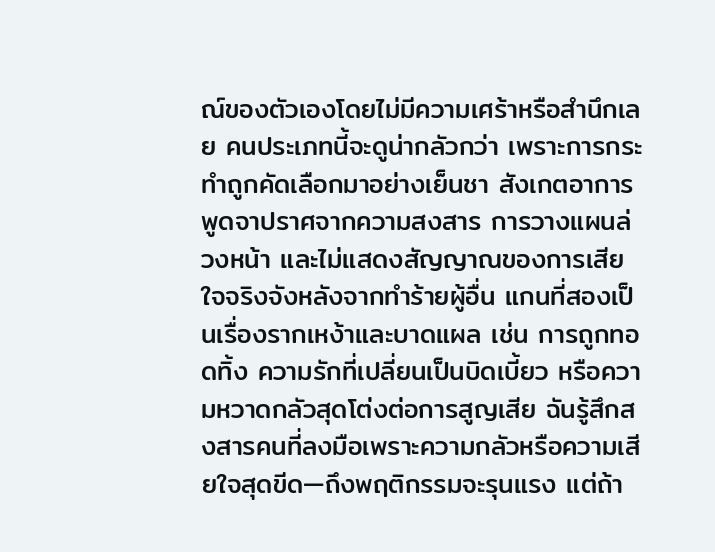ณ์ของตัวเองโดยไม่มีความเศร้าหรือสำนึกเลย คนประเภทนี้จะดูน่ากลัวกว่า เพราะการกระทำถูกคัดเลือกมาอย่างเย็นชา สังเกตอาการพูดจาปราศจากความสงสาร การวางแผนล่วงหน้า และไม่แสดงสัญญาณของการเสียใจจริงจังหลังจากทำร้ายผู้อื่น แกนที่สองเป็นเรื่องรากเหง้าและบาดแผล เช่น การถูกทอดทิ้ง ความรักที่เปลี่ยนเป็นบิดเบี้ยว หรือความหวาดกลัวสุดโต่งต่อการสูญเสีย ฉันรู้สึกสงสารคนที่ลงมือเพราะความกลัวหรือความเสียใจสุดขีด—ถึงพฤติกรรมจะรุนแรง แต่ถ้า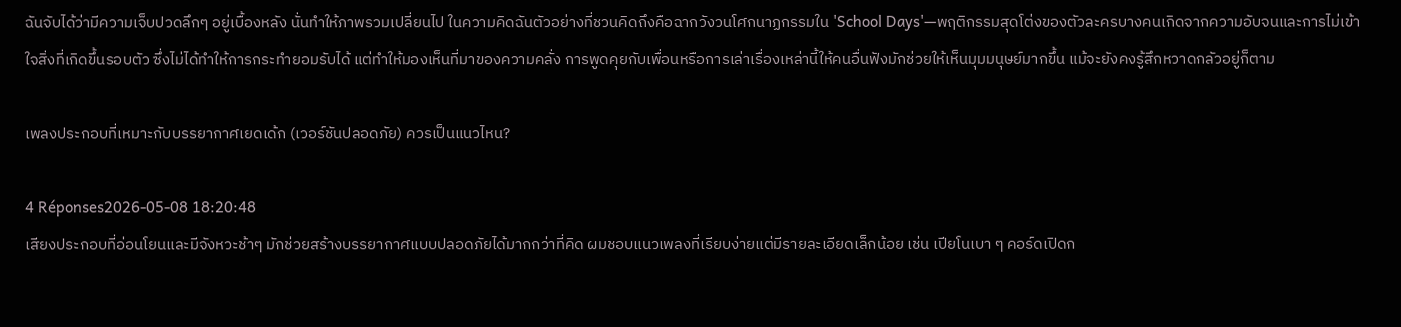ฉันจับได้ว่ามีความเจ็บปวดลึกๆ อยู่เบื้องหลัง นั่นทำให้ภาพรวมเปลี่ยนไป ในความคิดฉันตัวอย่างที่ชวนคิดถึงคือฉากวังวนโศกนาฏกรรมใน 'School Days'—พฤติกรรมสุดโต่งของตัวละครบางคนเกิดจากความอับจนและการไม่เข้าใจสิ่งที่เกิดขึ้นรอบตัว ซึ่งไม่ได้ทำให้การกระทำยอมรับได้ แต่ทำให้มองเห็นที่มาของความคลั่ง การพูดคุยกับเพื่อนหรือการเล่าเรื่องเหล่านี้ให้คนอื่นฟังมักช่วยให้เห็นมุมมนุษย์มากขึ้น แม้จะยังคงรู้สึกหวาดกลัวอยู่ก็ตาม

เพลงประกอบที่เหมาะกับบรรยากาศเยดเด้ก (เวอร์ชันปลอดภัย) ควรเป็นแนวไหน?

4 Réponses2026-05-08 18:20:48
เสียงประกอบที่อ่อนโยนและมีจังหวะช้าๆ มักช่วยสร้างบรรยากาศแบบปลอดภัยได้มากกว่าที่คิด ผมชอบแนวเพลงที่เรียบง่ายแต่มีรายละเอียดเล็กน้อย เช่น เปียโนเบา ๆ คอร์ดเปิดก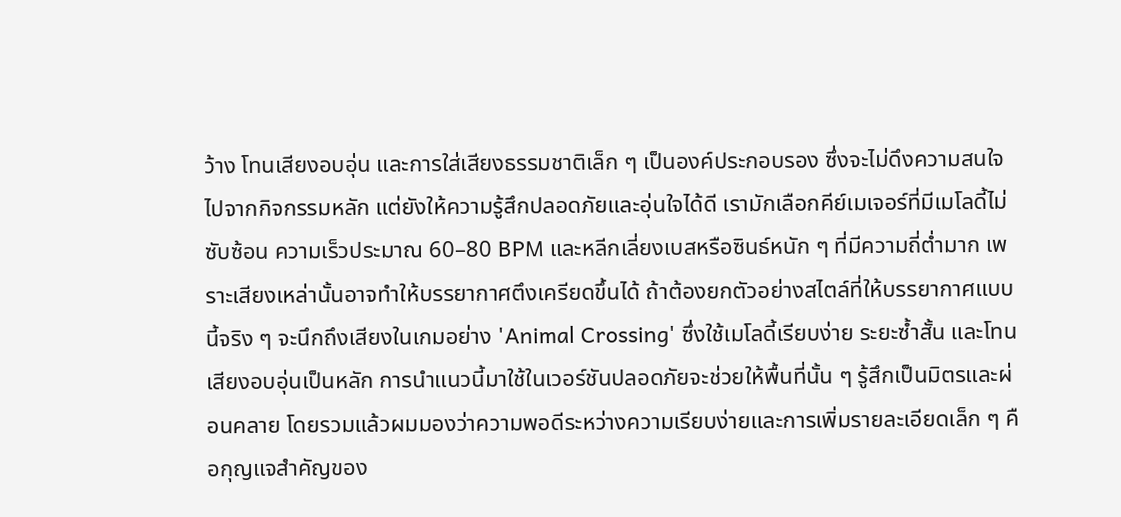ว้าง โทนเสียงอบอุ่น และการใส่เสียงธรรมชาติเล็ก ๆ เป็นองค์ประกอบรอง ซึ่งจะไม่ดึงความสนใจไปจากกิจกรรมหลัก แต่ยังให้ความรู้สึกปลอดภัยและอุ่นใจได้ดี เรามักเลือกคีย์เมเจอร์ที่มีเมโลดี้ไม่ซับซ้อน ความเร็วประมาณ 60–80 BPM และหลีกเลี่ยงเบสหรือซินธ์หนัก ๆ ที่มีความถี่ต่ำมาก เพราะเสียงเหล่านั้นอาจทำให้บรรยากาศตึงเครียดขึ้นได้ ถ้าต้องยกตัวอย่างสไตล์ที่ให้บรรยากาศแบบนี้จริง ๆ จะนึกถึงเสียงในเกมอย่าง 'Animal Crossing' ซึ่งใช้เมโลดี้เรียบง่าย ระยะซ้ำสั้น และโทนเสียงอบอุ่นเป็นหลัก การนำแนวนี้มาใช้ในเวอร์ชันปลอดภัยจะช่วยให้พื้นที่นั้น ๆ รู้สึกเป็นมิตรและผ่อนคลาย โดยรวมแล้วผมมองว่าความพอดีระหว่างความเรียบง่ายและการเพิ่มรายละเอียดเล็ก ๆ คือกุญแจสำคัญของ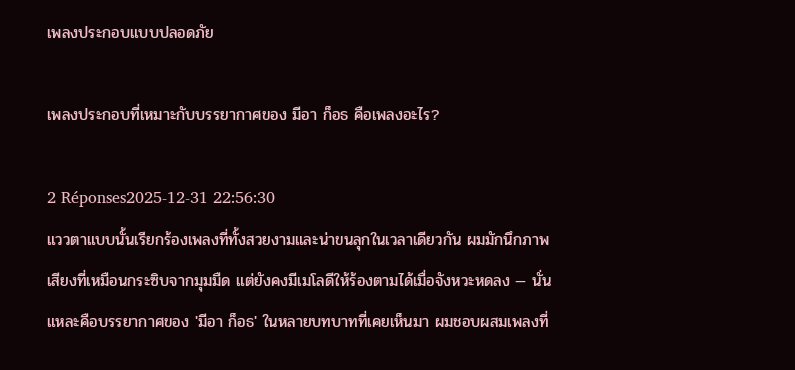เพลงประกอบแบบปลอดภัย

เพลงประกอบที่เหมาะกับบรรยากาศของ มีอา ก็อธ คือเพลงอะไร?

2 Réponses2025-12-31 22:56:30
แววตาแบบนั้นเรียกร้องเพลงที่ทั้งสวยงามและน่าขนลุกในเวลาเดียวกัน ผมมักนึกภาพเสียงที่เหมือนกระซิบจากมุมมืด แต่ยังคงมีเมโลดีให้ร้องตามได้เมื่อจังหวะหดลง — นั่นแหละคือบรรยากาศของ 'มีอา ก็อธ' ในหลายบทบาทที่เคยเห็นมา ผมชอบผสมเพลงที่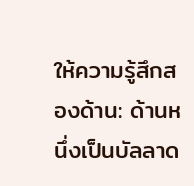ให้ความรู้สึกสองด้าน: ด้านหนึ่งเป็นบัลลาด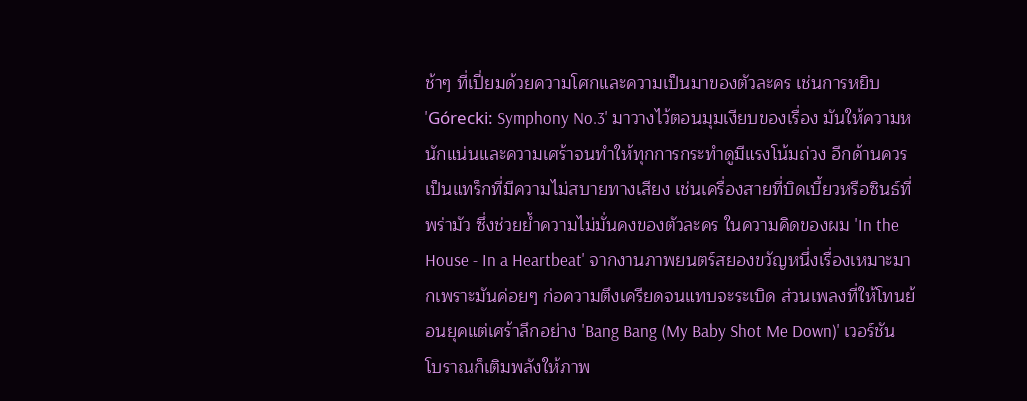ช้าๆ ที่เปี่ยมด้วยความโศกและความเป็นมาของตัวละคร เช่นการหยิบ 'Górecki: Symphony No.3' มาวางไว้ตอนมุมเงียบของเรื่อง มันให้ความหนักแน่นและความเศร้าจนทำให้ทุกการกระทำดูมีแรงโน้มถ่วง อีกด้านควรเป็นแทร็กที่มีความไม่สบายทางเสียง เช่นเครื่องสายที่บิดเบี้ยวหรือซินธ์ที่พร่ามัว ซึ่งช่วยย้ำความไม่มั่นคงของตัวละคร ในความคิดของผม 'In the House - In a Heartbeat' จากงานภาพยนตร์สยองขวัญหนึ่งเรื่องเหมาะมากเพราะมันค่อยๆ ก่อความตึงเครียดจนแทบจะระเบิด ส่วนเพลงที่ให้โทนย้อนยุคแต่เศร้าลึกอย่าง 'Bang Bang (My Baby Shot Me Down)' เวอร์ชันโบราณก็เติมพลังให้ภาพ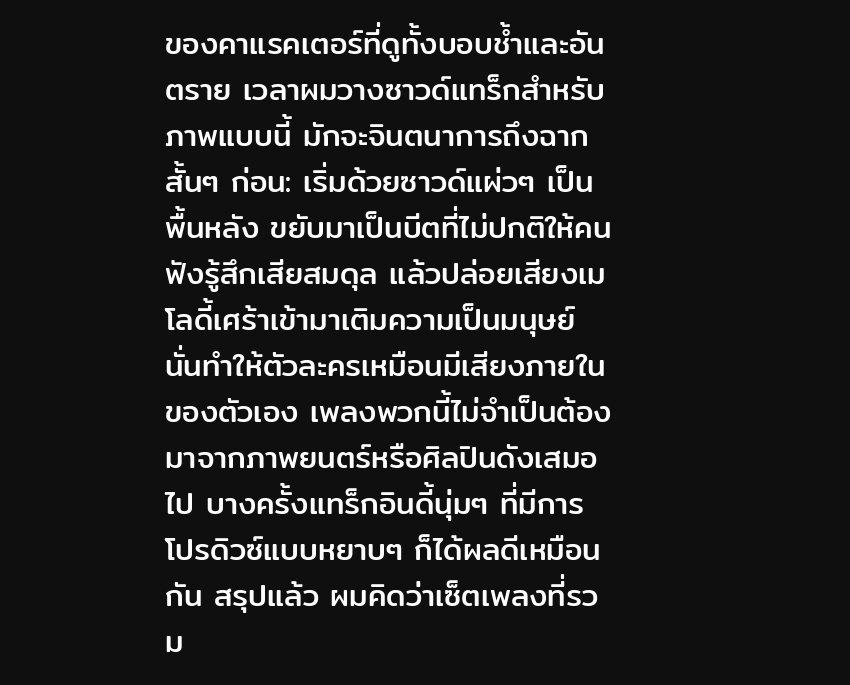ของคาแรคเตอร์ที่ดูทั้งบอบช้ำและอันตราย เวลาผมวางซาวด์แทร็กสำหรับภาพแบบนี้ มักจะจินตนาการถึงฉากสั้นๆ ก่อน: เริ่มด้วยซาวด์แผ่วๆ เป็นพื้นหลัง ขยับมาเป็นบีตที่ไม่ปกติให้คนฟังรู้สึกเสียสมดุล แล้วปล่อยเสียงเมโลดี้เศร้าเข้ามาเติมความเป็นมนุษย์ นั่นทำให้ตัวละครเหมือนมีเสียงภายในของตัวเอง เพลงพวกนี้ไม่จำเป็นต้องมาจากภาพยนตร์หรือศิลปินดังเสมอไป บางครั้งแทร็กอินดี้นุ่มๆ ที่มีการโปรดิวซ์แบบหยาบๆ ก็ได้ผลดีเหมือนกัน สรุปแล้ว ผมคิดว่าเซ็ตเพลงที่รวม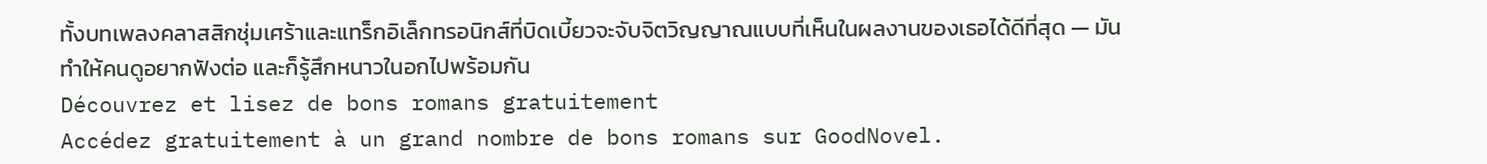ทั้งบทเพลงคลาสสิกชุ่มเศร้าและแทร็กอิเล็กทรอนิกส์ที่บิดเบี้ยวจะจับจิตวิญญาณแบบที่เห็นในผลงานของเธอได้ดีที่สุด — มันทำให้คนดูอยากฟังต่อ และก็รู้สึกหนาวในอกไปพร้อมกัน
Découvrez et lisez de bons romans gratuitement
Accédez gratuitement à un grand nombre de bons romans sur GoodNovel.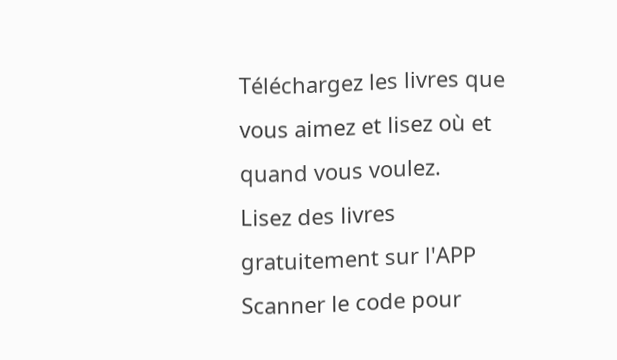Téléchargez les livres que vous aimez et lisez où et quand vous voulez.
Lisez des livres gratuitement sur l'APP
Scanner le code pour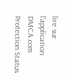lire sur l'application
DMCA.com Protection Status